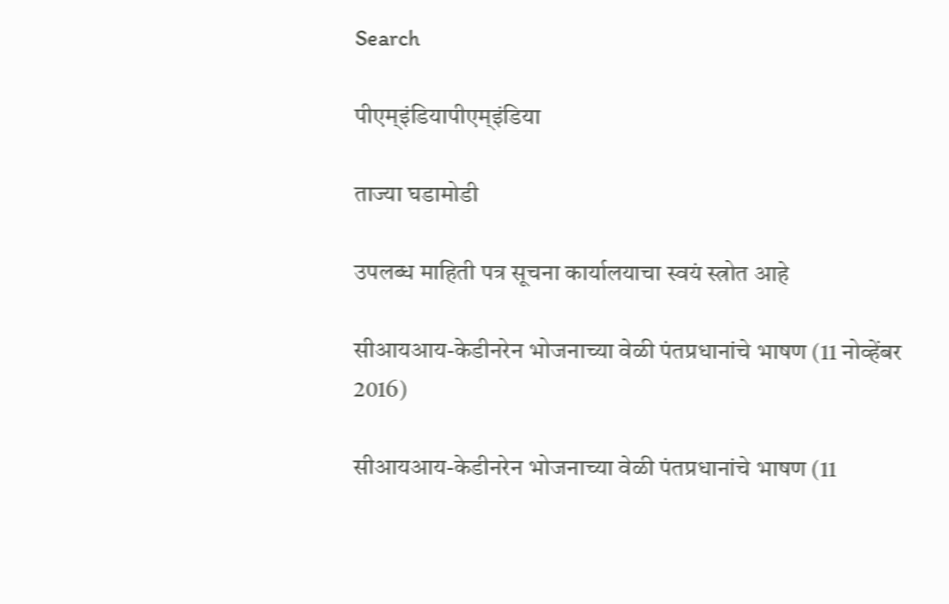Search

पीएम्इंडियापीएम्इंडिया

ताज्या घडामोडी

उपलब्ध माहिती पत्र सूचना कार्यालयाचा स्वयं स्त्रोत आहे

सीआयआय-केडीनरेन भोजनाच्या वेळी पंतप्रधानांचे भाषण (11 नोव्हेंबर 2016)

सीआयआय-केडीनरेन भोजनाच्या वेळी पंतप्रधानांचे भाषण (11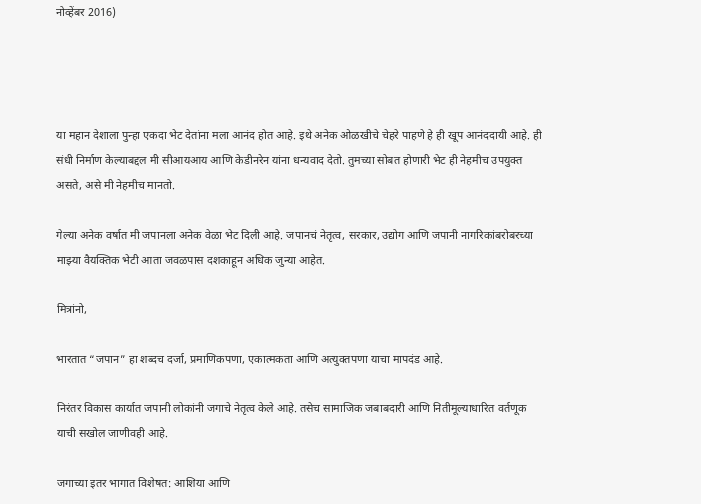नोव्हेंबर 2016)




या महान देशाला पुन्हा एकदा भेट देतांना मला आनंद होत आहे. इथे अनेक ओळखीचे चेहरे पाहणे हे ही खूप आनंददायी आहे. ही संधी निर्माण केल्याबद्दल मी सीआयआय आणि केडीनरेन यांना धन्यवाद देतो. तुमच्या सोबत होणारी भेट ही नेहमीच उपयुक्त असते, असे मी नेहमीच मानतो.

गेल्या अनेक वर्षात मी जपानला अनेक वेळा भेट दिली आहे. जपानचं नेतृत्व, सरकार, उद्योग आणि जपानी नागरिकांबरोबरच्या माझ्या वैयक्तिक भेटी आता जवळपास दशकाहून अधिक जुन्या आहेत.

मित्रांनो,

भारतात “जपान” हा शब्दच दर्जा, प्रमाणिकपणा, एकात्मकता आणि अत्युक्तपणा याचा मापदंड आहे.

निरंतर विकास कार्यात जपानी लोकांनी जगाचे नेतृत्व केले आहे. तसेच सामाजिक जबाबदारी आणि नितीमूल्याधारित वर्तणूक याची सखोल जाणीवही आहे.

जगाच्या इतर भागात विशेषत: आशिया आणि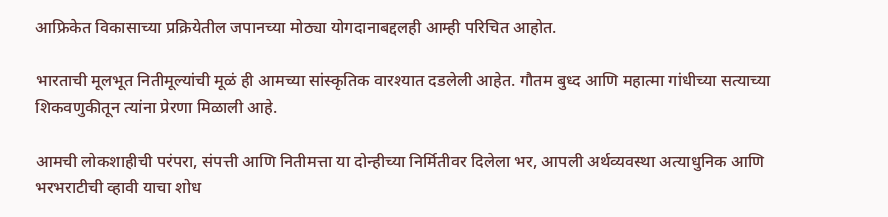आफ्रिकेत विकासाच्या प्रक्रियेतील जपानच्या मोठ्या योगदानाबद्दलही आम्ही परिचित आहोत.

भारताची मूलभूत नितीमूल्यांची मूळं ही आमच्या सांस्कृतिक वारश्यात दडलेली आहेत. गौतम बुध्द आणि महात्मा गांधीच्या सत्याच्या शिकवणुकीतून त्यांना प्रेरणा मिळाली आहे.

आमची लोकशाहीची परंपरा, संपत्ती आणि नितीमत्ता या दोन्हीच्या निर्मितीवर दिलेला भर, आपली अर्थव्यवस्था अत्याधुनिक आणि भरभराटीची व्हावी याचा शोध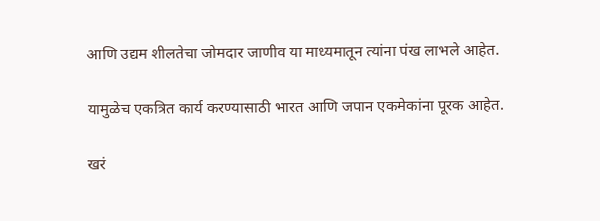आणि उद्यम शीलतेचा जोमदार जाणीव या माध्यमातून त्यांना पंख लाभले आहेत.

यामुळेच एकत्रित कार्य करण्यासाठी भारत आणि जपान एकमेकांना पूरक आहेत.

खरं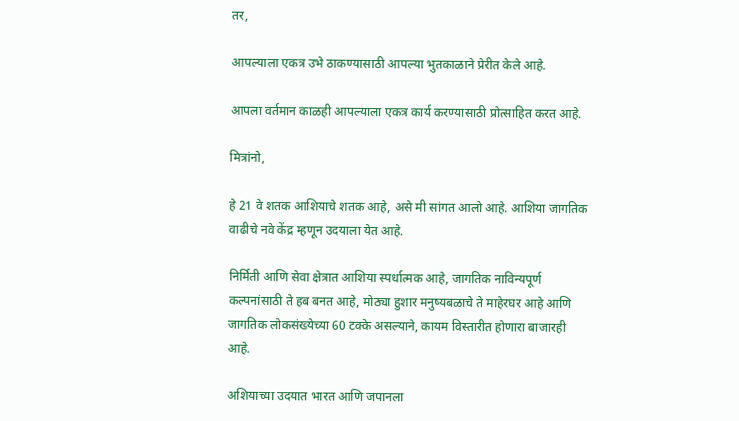तर,

आपल्याला एकत्र उभे ठाकण्यासाठी आपल्या भुतकाळाने प्रेरीत केले आहे.

आपला वर्तमान काळही आपल्याला एकत्र कार्य करण्यासाठी प्रोत्साहित करत आहे.

मित्रांनो,

हे 21 वे शतक आशियाचे शतक आहे, असे मी सांगत आलो आहे. आशिया जागतिक वाढीचे नवे केंद्र म्हणून उदयाला येत आहे.

निर्मिती आणि सेवा क्षेत्रात आशिया स्पर्धात्मक आहे, जागतिक नाविन्यपूर्ण कल्पनांसाठी ते हब बनत आहे, मोठ्या हुशार मनुष्यबळाचे ते माहेरघर आहे आणि जागतिक लोकसंख्येच्या 60 टक्के असल्याने, कायम विस्तारीत होणारा बाजारही आहे.

अशियाच्या उदयात भारत आणि जपानला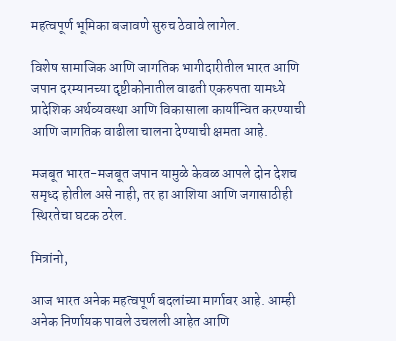महत्वपूर्ण भूमिका बजावणे सुरुच ठेवावे लागेल.

विशेष सामाजिक आणि जागतिक भागीदारीतील भारत आणि जपान दरम्यानच्या दृष्टीकोनातील वाढती एकरुपता यामध्ये प्रादेशिक अर्थव्यवस्था आणि विकासाला कार्यान्वित करण्याची आणि जागतिक वाढीला चालना देण्याची क्षमता आहे.

मजबूत भारत-मजबूत जपान यामुळे केवळ आपले दोन देशच समृध्द होतील असे नाही, तर हा आशिया आणि जगासाठीही स्थिरतेचा घटक ठरेल.

मित्रांनो,

आज भारत अनेक महत्वपूर्ण बदलांच्या मार्गावर आहे. आम्ही अनेक निर्णायक पावले उचलली आहेत आणि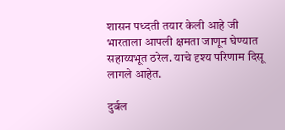शासन पध्दती तयार केली आहे जी भारताला आपली क्षमता जाणून घेण्यात सहाय्यभूत ठरेल. याचे दृश्य परिणाम दिसू लागले आहेत.

दुर्बल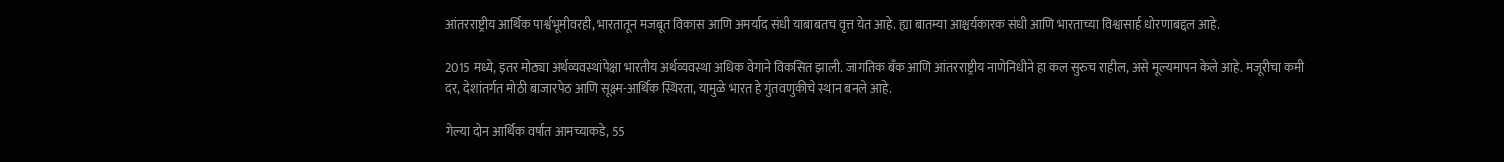आंतरराष्ट्रीय आर्थिक पार्श्वभूमीवरही, भारतातून मजबूत विकास आणि अमर्याद संधी याबाबतच वृत्त येत आहे. ह्या बातम्या आश्चर्यकारक संधी आणि भारताच्या विश्वासार्ह धोरणाबद्दल आहे.

2015 मध्ये, इतर मोठ्या अर्थव्यवस्थांपेक्षा भारतीय अर्थव्यवस्था अधिक वेगाने विकसित झाली. जागतिक बँक आणि आंतरराष्ट्रीय नाणेनिधीने हा कल सुरुच राहील, असे मूल्यमापन केले आहे. मजूरीचा कमी दर, देशांतर्गत मोठी बाजारपेठ आणि सूक्ष्म-आर्थिक स्थिरता, यामुळे भारत हे गुंतवणुकीचे स्थान बनले आहे.

गेल्या दोन आर्थिक वर्षात आमच्याकडे, 55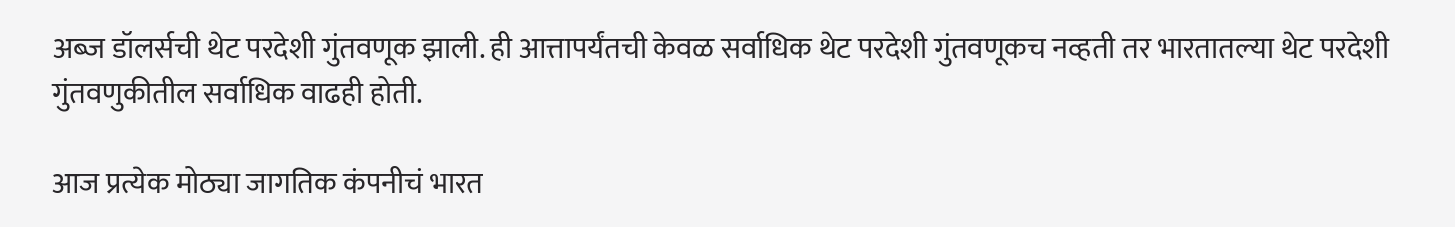अब्ज डॉलर्सची थेट परदेशी गुंतवणूक झाली. ही आत्तापर्यंतची केवळ सर्वाधिक थेट परदेशी गुंतवणूकच नव्हती तर भारतातल्या थेट परदेशी गुंतवणुकीतील सर्वाधिक वाढही होती.

आज प्रत्येक मोठ्या जागतिक कंपनीचं भारत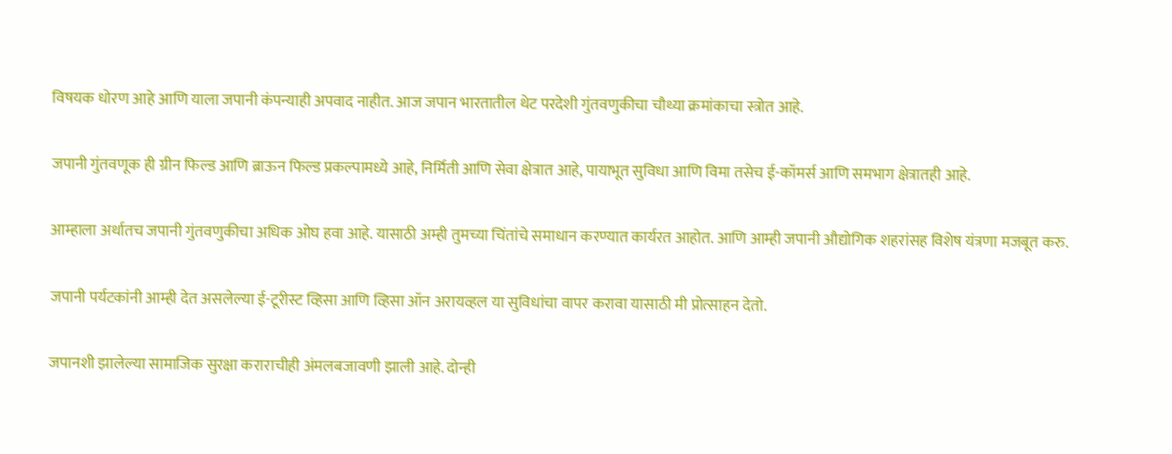विषयक धोरण आहे आणि याला जपानी कंपन्याही अपवाद नाहीत. आज जपान भारतातील थेट परदेशी गुंतवणुकीचा चौथ्या क्रमांकाचा स्त्रोत आहे.

जपानी गुंतवणूक ही ग्रीन फिल्ड आणि ब्राऊन फिल्ड प्रकल्पामध्ये आहे, निर्मिती आणि सेवा क्षेत्रात आहे, पायाभूत सुविधा आणि विमा तसेच ई-कॉमर्स आणि समभाग क्षेत्रातही आहे.

आम्हाला अर्थातच जपानी गुंतवणुकीचा अधिक ओघ हवा आहे. यासाठी अम्ही तुमच्या चिंतांचे समाधान करण्यात कार्यरत आहोत. आणि आम्ही जपानी औद्योगिक शहरांसह विशेष यंत्रणा मजबूत करु.

जपानी पर्यटकांनी आम्ही देत असलेल्या ई-टूरीस्ट व्हिसा आणि व्हिसा ऑन अरायव्हल या सुविधांचा वापर करावा यासाठी मी प्रोत्साहन देतो.

जपानशी झालेल्या सामाजिक सुरक्षा कराराचीही अंमलबजावणी झाली आहे. दोन्ही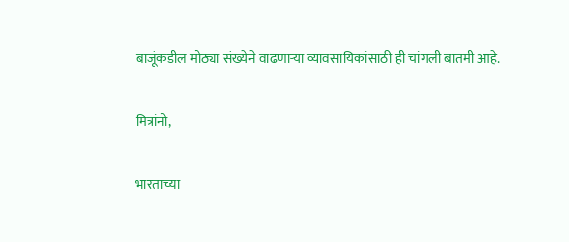बाजूंकडील मोठ्या संख्येने वाढणाऱ्या व्यावसायिकांसाठी ही चांगली बातमी आहे.

मित्रांनो,

भारताच्या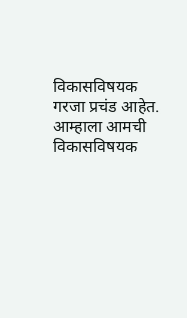विकासविषयक गरजा प्रचंड आहेत. आम्हाला आमची विकासविषयक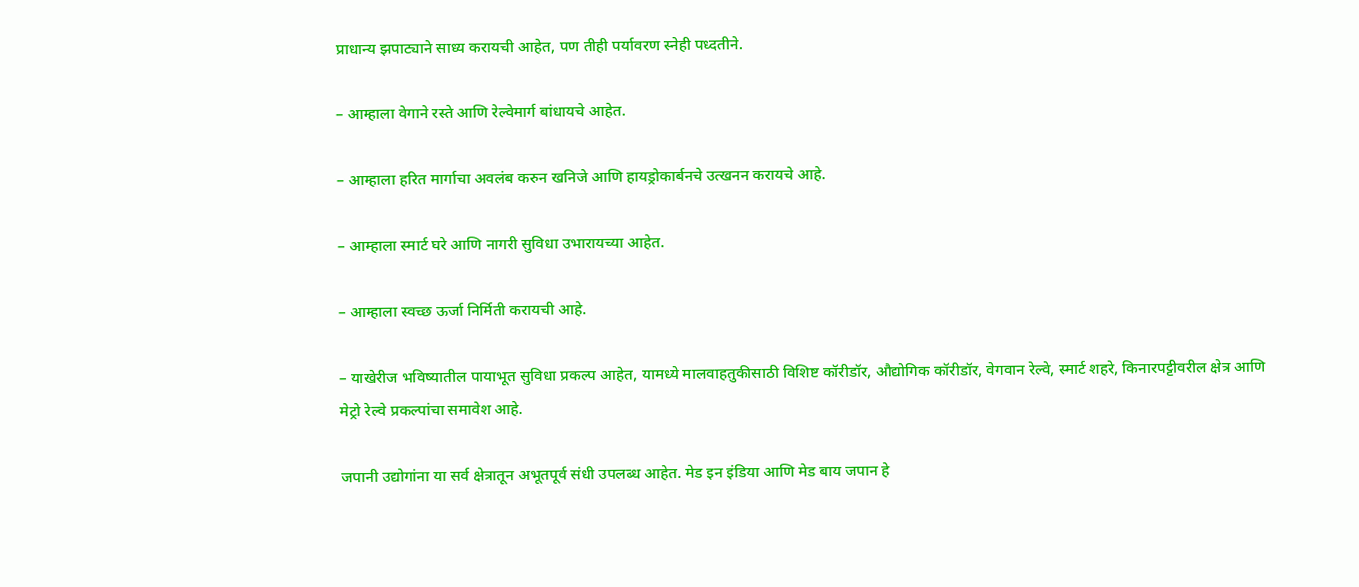प्राधान्य झपाट्याने साध्य करायची आहेत, पण तीही पर्यावरण स्नेही पध्दतीने.

– आम्हाला वेगाने रस्ते आणि रेल्वेमार्ग बांधायचे आहेत.

– आम्हाला हरित मार्गाचा अवलंब करुन खनिजे आणि हायड्रोकार्बनचे उत्खनन करायचे आहे.

– आम्हाला स्मार्ट घरे आणि नागरी सुविधा उभारायच्या आहेत.

– आम्हाला स्वच्छ ऊर्जा निर्मिती करायची आहे.

– याखेरीज भविष्यातील पायाभूत सुविधा प्रकल्प आहेत, यामध्ये मालवाहतुकीसाठी विशिष्ट कॉरीडॉर, औद्योगिक कॉरीडॉर, वेगवान रेल्वे, स्मार्ट शहरे, किनारपट्टीवरील क्षेत्र आणि मेट्रो रेल्वे प्रकल्पांचा समावेश आहे.

जपानी उद्योगांना या सर्व क्षेत्रातून अभूतपूर्व संधी उपलब्ध आहेत. मेड इन इंडिया आणि मेड बाय जपान हे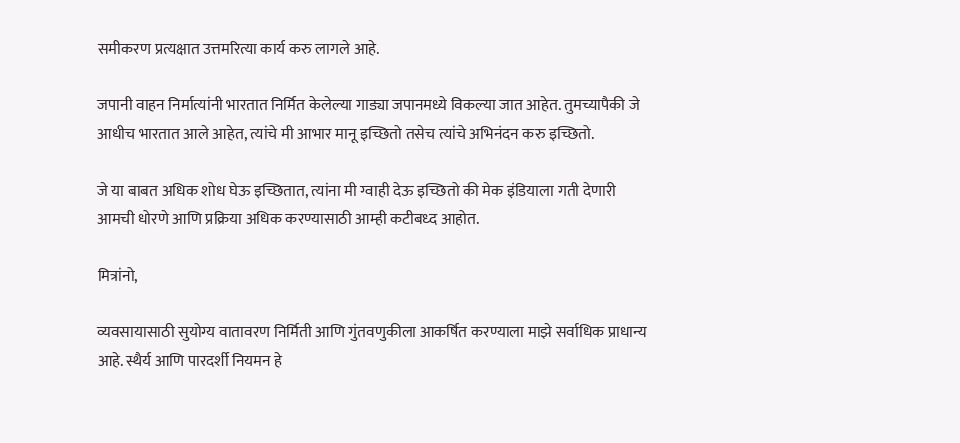समीकरण प्रत्यक्षात उत्तमरित्या कार्य करु लागले आहे.

जपानी वाहन निर्मात्यांनी भारतात निर्मित केलेल्या गाड्या जपानमध्ये विकल्या जात आहेत. तुमच्यापैकी जे आधीच भारतात आले आहेत, त्यांचे मी आभार मानू इच्छितो तसेच त्यांचे अभिनंदन करु इच्छितो.

जे या बाबत अधिक शोध घेऊ इच्छितात, त्यांना मी ग्वाही देऊ इच्छितो की मेक इंडियाला गती देणारी आमची धोरणे आणि प्रक्रिया अधिक करण्यासाठी आम्ही कटीबध्द आहोत.

मित्रांनो,

व्यवसायासाठी सुयोग्य वातावरण निर्मिती आणि गुंतवणुकीला आकर्षित करण्याला माझे सर्वाधिक प्राधान्य आहे. स्थैर्य आणि पारदर्शी नियमन हे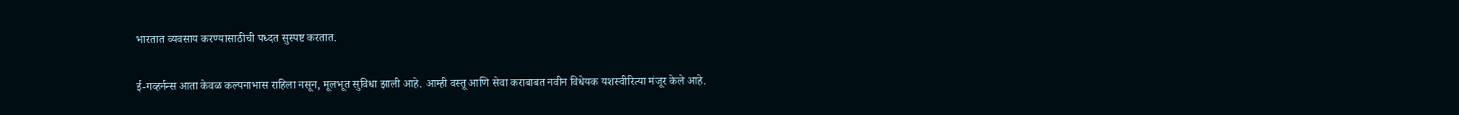भारतात व्यवसाय करण्यासाठीची पध्दत सुस्पष्ट करतात.

ई-गव्हर्नन्स आता केवळ कल्पनाभास राहिला नसून, मूलभूत सुविधा झाली आहे. आम्ही वस्तू आणि सेवा कराबाबत नवीन विधेयक यशस्वीरित्या मंजूर केले आहे.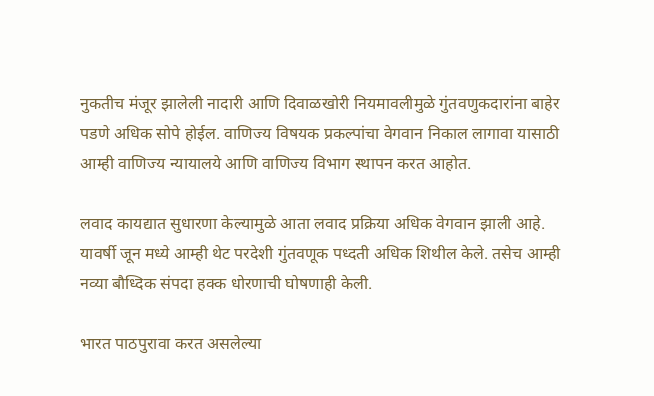नुकतीच मंजूर झालेली नादारी आणि दिवाळखोरी नियमावलीमुळे गुंतवणुकदारांना बाहेर पडणे अधिक सोपे होईल. वाणिज्य विषयक प्रकल्पांचा वेगवान निकाल लागावा यासाठी आम्ही वाणिज्य न्यायालये आणि वाणिज्य विभाग स्थापन करत आहोत.

लवाद कायद्यात सुधारणा केल्यामुळे आता लवाद प्रक्रिया अधिक वेगवान झाली आहे. यावर्षी जून मध्ये आम्ही थेट परदेशी गुंतवणूक पध्दती अधिक शिथील केले. तसेच आम्ही नव्या बौध्दिक संपदा हक्क धोरणाची घोषणाही केली.

भारत पाठपुरावा करत असलेल्या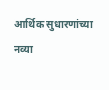आर्थिक सुधारणांच्या नव्या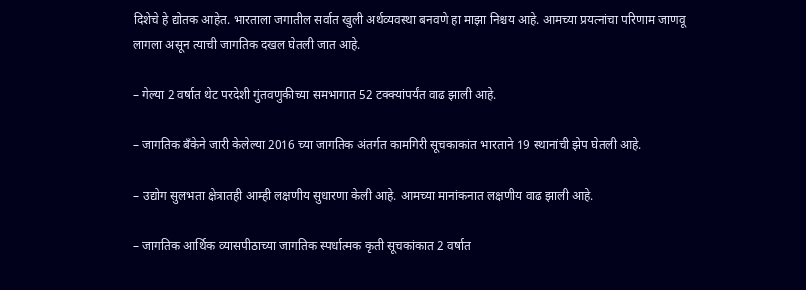दिशेचे हे द्योतक आहेत. भारताला जगातील सर्वात खुली अर्थव्यवस्था बनवणे हा माझा निश्चय आहे. आमच्या प्रयत्नांचा परिणाम जाणवू लागला असून त्याची जागतिक दखल घेतली जात आहे.

– गेल्या 2 वर्षात थेट परदेशी गुंतवणुकीच्या समभागात 52 टक्क्यांपर्यंत वाढ झाली आहे.

– जागतिक बँकेने जारी केलेल्या 2016 च्या जागतिक अंतर्गत कामगिरी सूचकाकांत भारताने 19 स्थानांची झेप घेतली आहे.

– उद्योग सुलभता क्षेत्रातही आम्ही लक्षणीय सुधारणा केली आहे. आमच्या मानांकनात लक्षणीय वाढ झाली आहे.

– जागतिक आर्थिक व्यासपीठाच्या जागतिक स्पर्धात्मक कृती सूचकांकात 2 वर्षात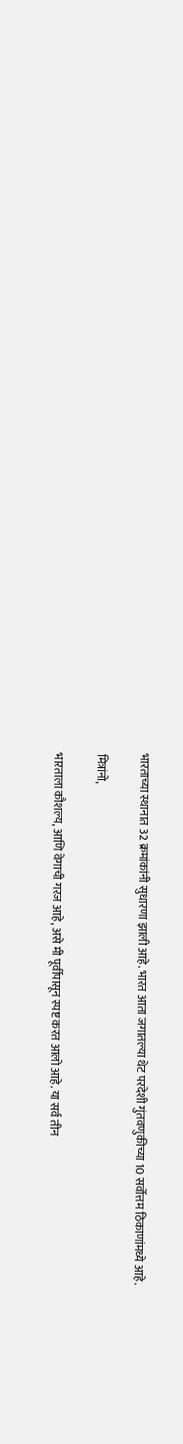भारताच्या स्थानात 32 क्रमांकांनी सुधारणा झाली आहे. भारत आता जगातल्या थेट परदेशी गुंतवणुकीच्या 10 सर्वोत्तम ठिकाणांमध्ये आहे.

मित्रांनो,

भारताला कौशल्य, आणि वेगाची गरज आहे, असे मी पूर्वीपासून स्पष्ट करत आलो आहे. या सर्व तीन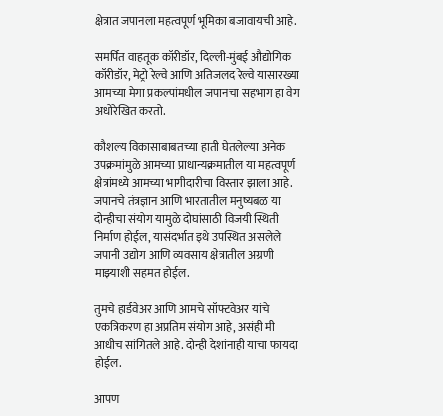क्षेत्रात जपानला महत्वपूर्ण भूमिका बजावायची आहे.

समर्पित वाहतूक कॉरीडॉर, दिल्ली-मुंबई औद्योगिक कॉरीडॉर, मेट्रो रेल्वे आणि अतिजलद रेल्वे यासारख्या आमच्या मेगा प्रकल्पांमधील जपानचा सहभाग हा वेग अधोरेखित करतो.

कौशल्य विकासाबाबतच्या हाती घेतलेल्या अनेक उपक्रमांमुळे आमच्या प्राधान्यक्रमातील या महत्वपूर्ण क्षेत्रांमध्ये आमच्या भागीदारीचा विस्तार झाला आहे. जपानचे तंत्रज्ञान आणि भारतातील मनुष्यबळ या दोन्हीचा संयोग यामुळे दोघांसाठी विजयी स्थिती निर्माण होईल, यासंदर्भात इथे उपस्थित असलेले जपानी उद्योग आणि व्यवसाय क्षेत्रातील अग्रणी माझ्याशी सहमत होईल.

तुमचे हार्डवेअर आणि आमचे सॉफ्टवेअर यांचे एकत्रिकरण हा अप्रतिम संयोग आहे, असंही मी आधीच सांगितले आहे. दोन्ही देशांनाही याचा फायदा होईल.

आपण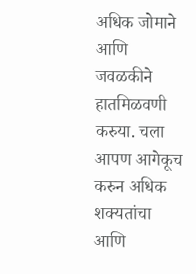अधिक जोमाने आणि जवळकीने हातमिळवणी करुया. चला आपण आगेकूच  करुन अधिक शक्यतांचा आणि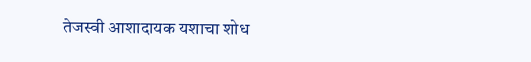तेजस्वी आशादायक यशाचा शोध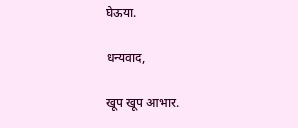घेऊया.

धन्यवाद,

खूप खूप आभार.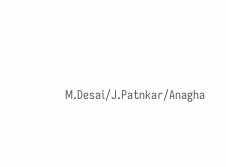M.Desai/J.Patnkar/Anagha